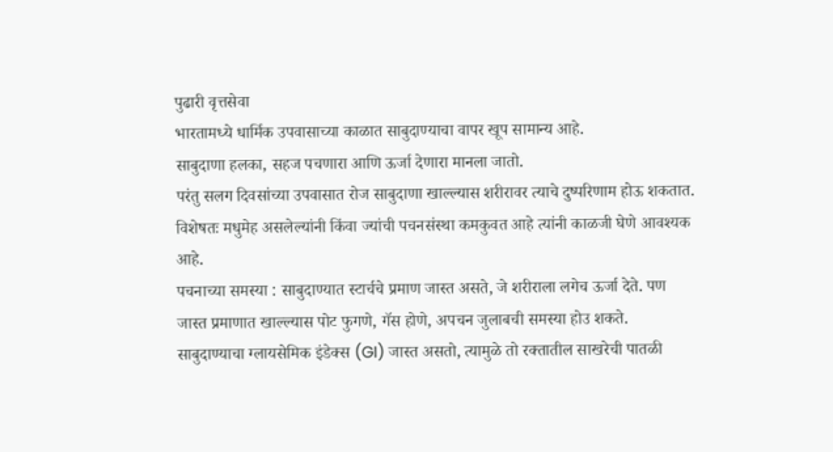पुढारी वृत्तसेवा
भारतामध्ये धार्मिक उपवासाच्या काळात साबुदाण्याचा वापर खूप सामान्य आहे.
साबुदाणा हलका, सहज पचणारा आणि ऊर्जा देणारा मानला जातो.
परंतु सलग दिवसांच्या उपवासात रोज साबुदाणा खाल्ल्यास शरीरावर त्याचे दुष्परिणाम होऊ शकतात.
विशेषतः मधुमेह असलेल्यांनी किंवा ज्यांची पचनसंस्था कमकुवत आहे त्यांनी काळजी घेणे आवश्यक आहे.
पचनाच्या समस्या : साबुदाण्यात स्टार्चचे प्रमाण जास्त असते, जे शरीराला लगेच ऊर्जा देते. पण जास्त प्रमाणात खाल्ल्यास पोट फुगणे, गॅस होणे, अपचन जुलाबची समस्या होउ शकते.
साबुदाण्याचा ग्लायसेमिक इंडेक्स (GI) जास्त असतो, त्यामुळे तो रक्तातील साखरेची पातळी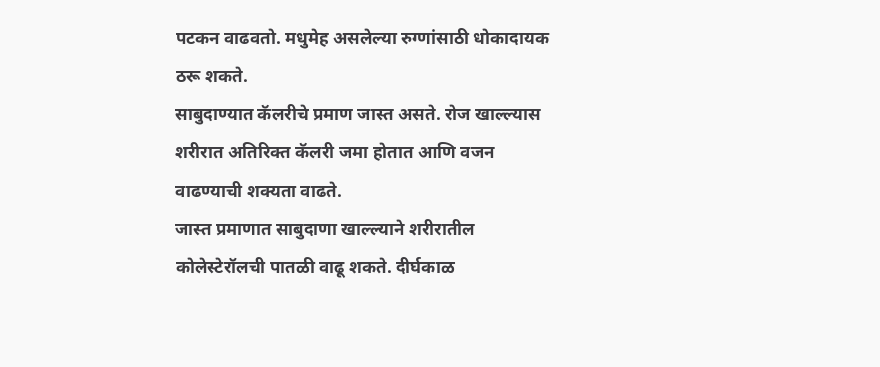पटकन वाढवतो. मधुमेह असलेल्या रुग्णांसाठी धोकादायक ठरू शकते.
साबुदाण्यात कॅलरीचे प्रमाण जास्त असते. रोज खाल्ल्यास शरीरात अतिरिक्त कॅलरी जमा होतात आणि वजन वाढण्याची शक्यता वाढते.
जास्त प्रमाणात साबुदाणा खाल्ल्याने शरीरातील कोलेस्टेरॉलची पातळी वाढू शकते. दीर्घकाळ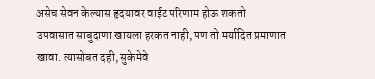असेच सेवन केल्यास हृदयावर वाईट परिणाम होऊ शकतो
उपवासात साबुदाणा खायला हरकत नाही, पण तो मर्यादित प्रमाणात खावा. त्यासोबत दही, सुकेमेवे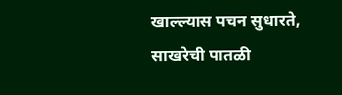खाल्ल्यास पचन सुधारते, साखरेची पातळी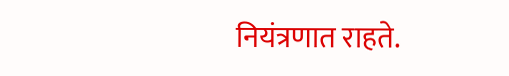नियंत्रणात राहते.